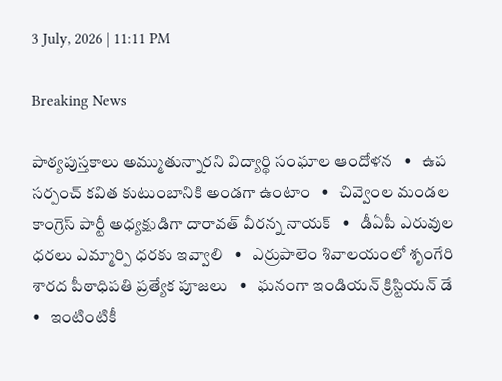3 July, 2026 | 11:11 PM

Breaking News

పాఠ్యపుస్తకాలు అమ్ముతున్నారని విద్యార్థి సంఘాల ఆందోళన   •   ఉప సర్పంచ్ కవిత కుటుంబానికి అండగా ఉంటాం   •   చివ్వెంల మండల కాంగ్రెస్ పార్టీ అధ్యక్షుడిగా దారావత్ వీరన్న నాయక్   •   డీఏపీ ఎరువుల ధరలు ఎమ్మార్పి ధరకు ఇవ్వాలి   •   ఎర్రుపాలెం శివాలయంలో శృంగేరి శారద పీఠాధిపతి ప్రత్యేక పూజలు   •   ఘనంగా ఇండియన్ క్రిస్టియన్ డే   •   ఇంటింటికీ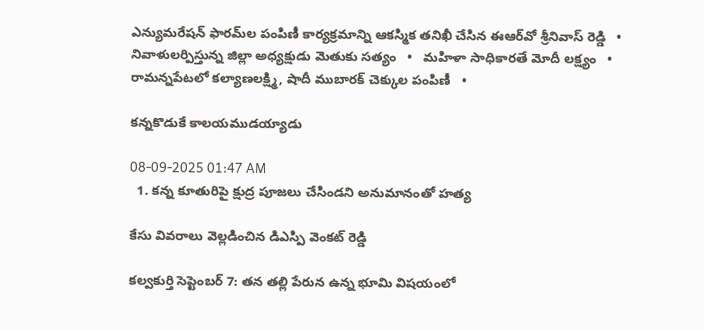ఎన్యుమరేషన్ ఫారమ్‌ల పంపిణీ కార్యక్రమాన్ని ఆకస్మిక తనిఖీ చేసిన ఈఆర్‌వో శ్రీనివాస్ రెడ్డి   •   నివాళులర్పిస్తున్న జిల్లా అధ్యక్షుడు మెతుకు సత్యం   •   మహిళా సాధికారతే మోదీ లక్ష్యం   •   రామన్నపేటలో కల్యాణలక్ష్మి, షాదీ ముబారక్ చెక్కుల పంపిణీ   •

కన్నకొడుకే కాలయముడయ్యాడు

08-09-2025 01:47 AM
  1. కన్న కూతురిపై క్షుద్ర పూజలు చేసిండని అనుమానంతో హత్య

కేసు వివరాలు వెల్లడించిన డిఎస్పి వెంకట్ రెడ్డి

కల్వకుర్తి సెప్టెంబర్ 7: తన తల్లి పేరున ఉన్న భూమి విషయంలో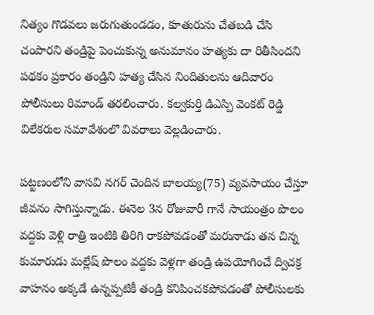నిత్యం గొడవలు జరుగుతుండడం, కూతురును చేతబడి చేసి చంపారని తండ్రిపై పెంచుకున్న అనుమానం హత్యకు దా రితీసిందని పథకం ప్రకారం తండ్రిని హత్య చేసిన నిందితులను ఆదివారం పోలీసులు రిమాండ్ తరలించారు. కల్వకుర్తి డిఎస్పి వెంకట్ రెడ్డి విలేకరుల సమావేశంలొ వివరాలు వెల్లడించారు.

పట్టణంలోని వాసవి నగర్ చెందిన బాలయ్య(75) వ్యవసాయం చేస్తూ జీవనం సాగిస్తున్నాడు. ఈనెల 3న రోజువారీ గానే సాయంత్రం పొలం వద్దకు వెళ్లి రాత్రి ఇంటికి తిరిగి రాకపోవడంతో మరునాడు తన చిన్న కుమారుడు మల్లేష్ పొలం వద్దకు వెళ్లగా తండ్రి ఉపయోగించే ద్విచక్ర వాహనం అక్కడే ఉన్నప్పటికీ తండ్రి కనిపించకపోవడంతో పోలీసులకు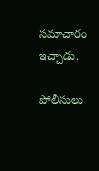సమాచారం ఇచ్చాడు.

పోలీసులు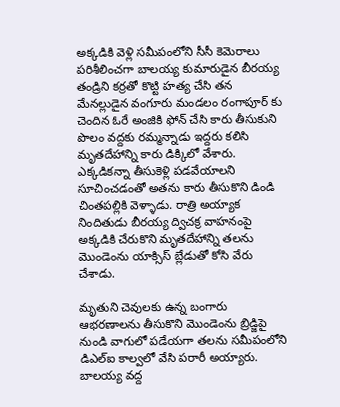అక్కడికి వెళ్లి సమీపంలోని సీసీ కెమెరాలు పరిశీలించగా బాలయ్య కుమారుడైన బీరయ్య తండ్రిని కర్రతో కొట్టి హత్య చేసి తన మేనల్లుడైన వంగూరు మండలం రంగాపూర్ కు చెందిన ఓరే అంజికి ఫోన్ చేసి కారు తీసుకుని పొలం వద్దకు రమ్మన్నాడు ఇద్దరు కలిసి మృతదేహాన్ని కారు డిక్కిలో వేశారు. ఎక్కడికన్నా తీసుకెళ్లి పడవేయాలని సూచించడంతో అతను కారు తీసుకొని డిండి చింతపల్లికి వెళ్ళాడు. రాత్రి అయ్యాక నిందితుడు బీరయ్య ద్విచక్ర వాహనంపై అక్కడికి చేరుకొని మృతదేహాన్ని తలను మొండెంను యాక్సిస్ బ్లేడుతో కోసి వేరు చేశాడు.

మృతుని చెవులకు ఉన్న బంగారు ఆభరణాలను తీసుకొని మొండెంను బ్రిడ్జిపై నుండి వాగులో పడేయగా తలను సమీపంలోని డిఎల్‌ఐ కాల్వలో వేసి పరారీ అయ్యారు. బాలయ్య వద్ద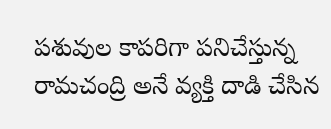పశువుల కాపరిగా పనిచేస్తున్న రామచంద్రి అనే వ్యక్తి దాడి చేసిన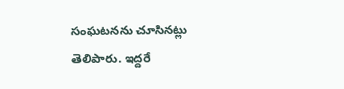సంఘటనను చూసినట్లు తెలిపారు. ఇద్దరే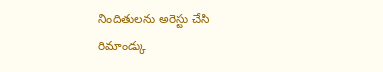నిందితులను అరెస్టు చేసి రిమాండ్కు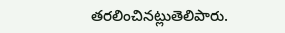తరలించినట్లుతెలిపారు.